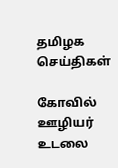தமிழக செய்திகள்

கோவில் ஊழியர் உடலை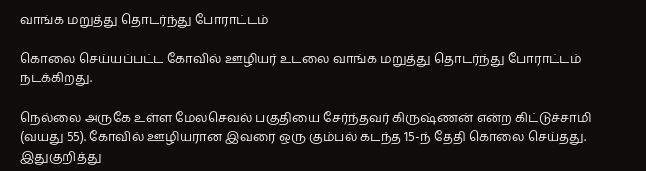வாங்க மறுத்து தொடர்ந்து போராட்டம்

கொலை செய்யப்பட்ட கோவில் ஊழியர் உடலை வாங்க மறுத்து தொடர்ந்து போராட்டம் நடக்கிறது.

நெல்லை அருகே உள்ள மேலசெவல் பகுதியை சேர்ந்தவர் கிருஷ்ணன் என்ற கிட்டுச்சாமி (வயது 55). கோவில் ஊழியரான இவரை ஒரு கும்பல் கடந்த 15-ந் தேதி கொலை செய்தது. இதுகுறித்து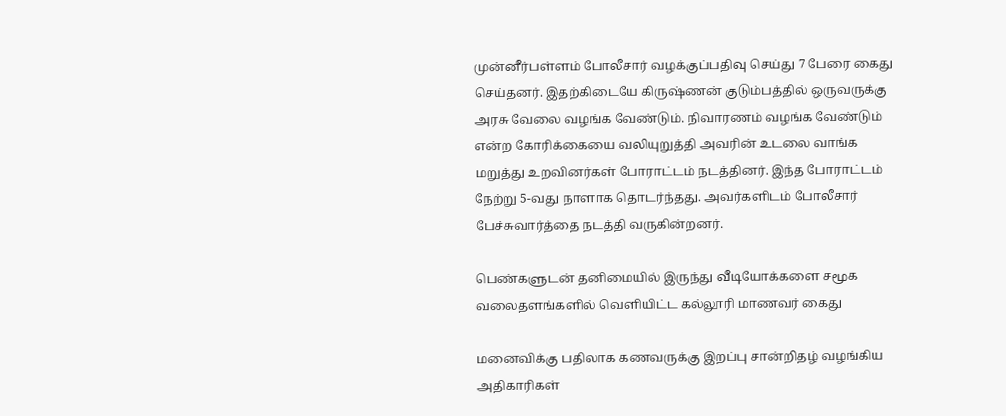முன்னீர்பள்ளம் போலீசார் வழக்குப்பதிவு செய்து 7 பேரை கைது செய்தனர். இதற்கிடையே கிருஷ்ணன் குடும்பத்தில் ஒருவருக்கு அரசு வேலை வழங்க வேண்டும். நிவாரணம் வழங்க வேண்டும் என்ற கோரிக்கையை வலியுறுத்தி அவரின் உடலை வாங்க மறுத்து உறவினர்கள் போராட்டம் நடத்தினர். இந்த போராட்டம் நேற்று 5-வது நாளாக தொடர்ந்தது. அவர்களிடம் போலீசார் பேச்சுவார்த்தை நடத்தி வருகின்றனர்.

பெண்களுடன் தனிமையில் இருந்து வீடியோக்களை சமூக வலைதளங்களில் வெளியிட்ட கல்லூரி மாணவர் கைது

மனைவிக்கு பதிலாக கணவருக்கு இறப்பு சான்றிதழ் வழங்கிய அதிகாரிகள்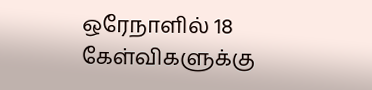ஒரேநாளில் 18 கேள்விகளுக்கு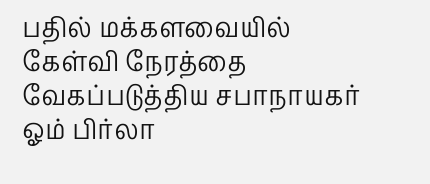பதில் மக்களவையில் கேள்வி நேரத்தை வேகப்படுத்திய சபாநாயகர் ஓம் பிர்லா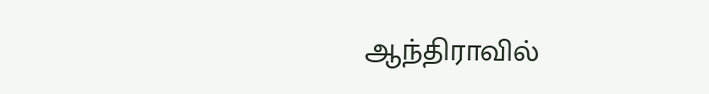ஆந்திராவில்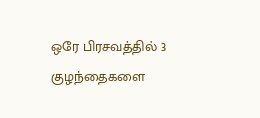ஒரே பிரசவத்தில் 3 குழந்தைகளை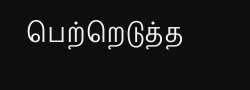பெற்றெடுத்த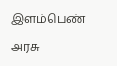இளம்பெண்

அரசு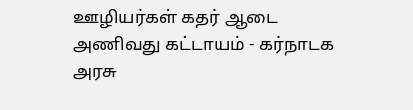ஊழியர்கள் கதர் ஆடை அணிவது கட்டாயம் - கர்நாடக அரசு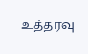உத்தரவு